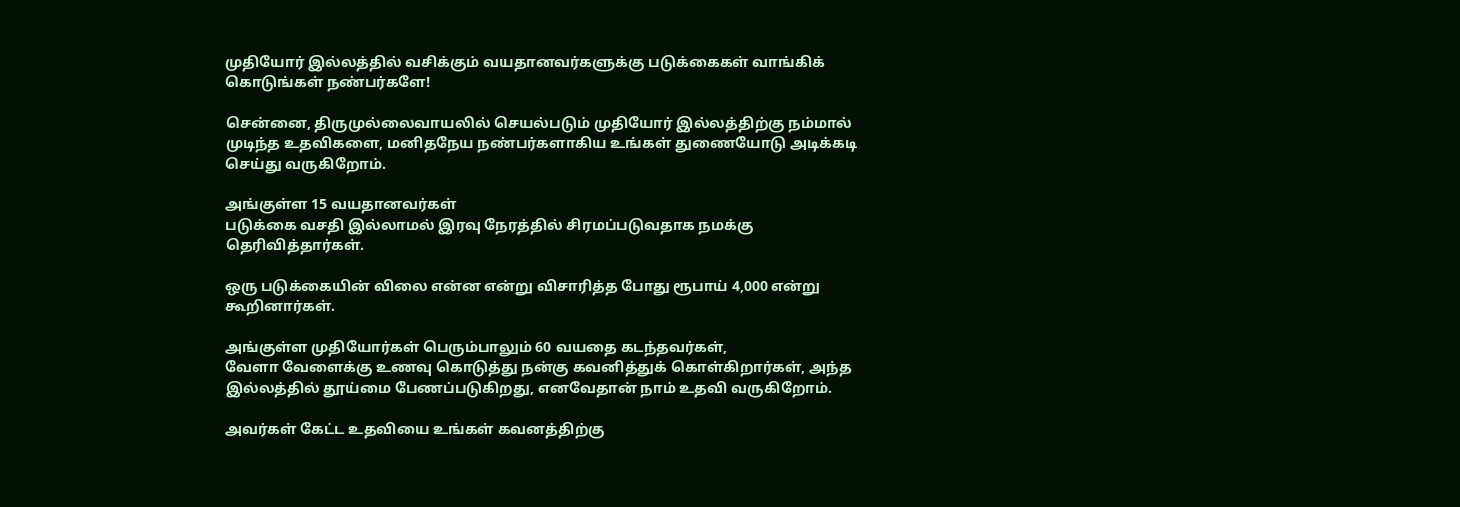முதியோர் இல்லத்தில் வசிக்கும் வயதானவர்களுக்கு படுக்கைகள் வாங்கிக் கொடுங்கள் நண்பர்களே!

சென்னை, திருமுல்லைவாயலில் செயல்படும் முதியோர் இல்லத்திற்கு நம்மால் முடிந்த உதவிகளை, மனிதநேய நண்பர்களாகிய உங்கள் துணையோடு அடிக்கடி செய்து வருகிறோம்.

அங்குள்ள 15 வயதானவர்கள்
படுக்கை வசதி இல்லாமல் இரவு நேரத்தில் சிரமப்படுவதாக நமக்கு தெரிவித்தார்கள்.

ஒரு படுக்கையின் விலை என்ன என்று விசாரித்த போது ரூபாய் 4,000 என்று கூறினார்கள்.

அங்குள்ள முதியோர்கள் பெரும்பாலும் 60 வயதை கடந்தவர்கள்,
வேளா வேளைக்கு உணவு கொடுத்து நன்கு கவனித்துக் கொள்கிறார்கள், அந்த இல்லத்தில் தூய்மை பேணப்படுகிறது, எனவேதான் நாம் உதவி வருகிறோம்.

அவர்கள் கேட்ட உதவியை உங்கள் கவனத்திற்கு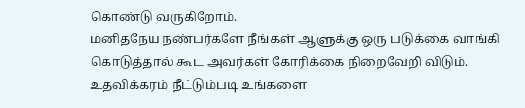கொண்டு வருகிறோம்.
மனிதநேய நண்பர்களே நீங்கள் ஆளுக்கு ஒரு படுக்கை வாங்கி கொடுத்தால் கூட அவர்கள் கோரிக்கை நிறைவேறி விடும்.
உதவிக்கரம் நீட்டும்படி உங்களை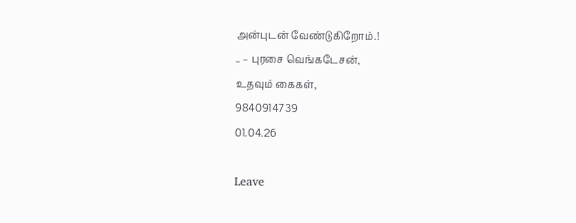அன்புடன் வேண்டுகிறோம்.!
.. – புரசை வெங்கடேசன்,
உதவும் கைகள்,
9840914739
01.04.26

Leave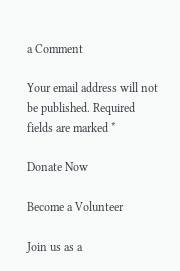a Comment

Your email address will not be published. Required fields are marked *

Donate Now

Become a Volunteer

Join us as a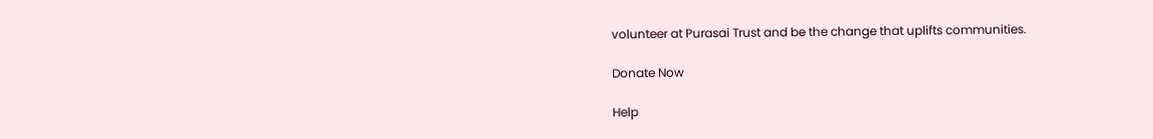volunteer at Purasai Trust and be the change that uplifts communities.

Donate Now

Help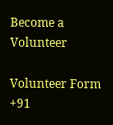Become a Volunteer

Volunteer Form
+91